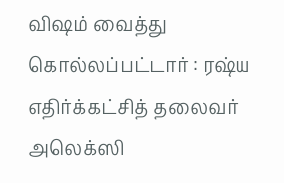விஷம் வைத்து கொல்லப்பட்டார் : ரஷ்ய எதிர்க்கட்சித் தலைவர் அலெக்ஸி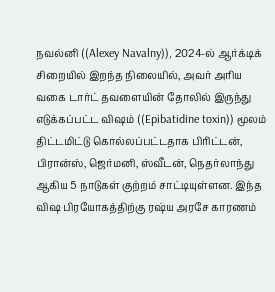நவல்னி ((Alexey Navalny)), 2024-ல் ஆர்க்டிக் சிறையில் இறந்த நிலையில், அவர் அரிய வகை டார்ட் தவளையின் தோலில் இருந்து எடுக்கப்பட்ட விஷம் ((Epibatidine toxin)) மூலம் திட்டமிட்டு கொல்லப்பட்டதாக பிரிட்டன், பிரான்ஸ், ஜெர்மனி, ஸ்வீடன், நெதர்லாந்து ஆகிய 5 நாடுகள் குற்றம் சாட்டியுள்ளன. இந்த விஷ பிரயோகத்திற்கு ரஷ்ய அரசே காரணம்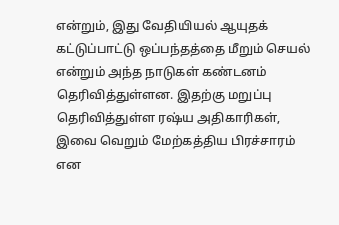என்றும், இது வேதியியல் ஆயுதக் கட்டுப்பாட்டு ஒப்பந்தத்தை மீறும் செயல் என்றும் அந்த நாடுகள் கண்டனம் தெரிவித்துள்ளன. இதற்கு மறுப்பு தெரிவித்துள்ள ரஷ்ய அதிகாரிகள், இவை வெறும் மேற்கத்திய பிரச்சாரம் என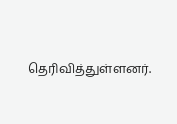தெரிவித்துள்ளனர்.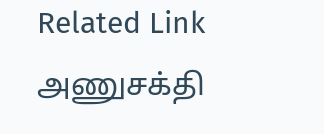Related Link அணுசக்தி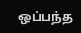ஒப்பந்த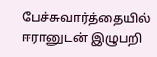பேச்சுவார்த்தையில் ஈரானுடன் இழுபறி